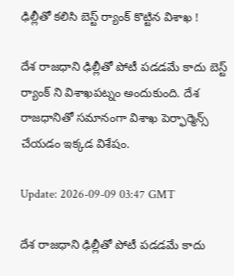ఢిల్లీతో కలిసి బెస్ట్ ర్యాంక్ కొట్టిన విశాఖ !

దేశ రాజధాని ఢిల్లీతో పోటీ పడడమే కాదు బెస్ట్ ర్యాంక్ ని విశాఖపట్నం అందుకుంది. దేశ రాజధానితో సమానంగా విశాఖ పెర్ఫార్మెన్స్ చేయడం ఇక్కడ విశేషం.

Update: 2026-09-09 03:47 GMT

దేశ రాజధాని ఢిల్లీతో పోటీ పడడమే కాదు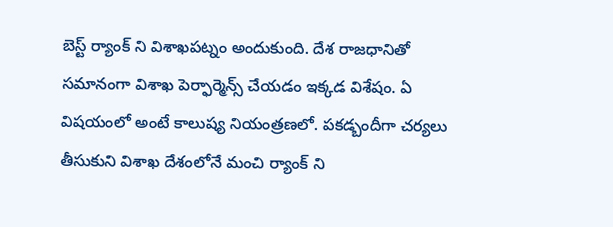బెస్ట్ ర్యాంక్ ని విశాఖపట్నం అందుకుంది. దేశ రాజధానితో సమానంగా విశాఖ పెర్ఫార్మెన్స్ చేయడం ఇక్కడ విశేషం. ఏ విషయంలో అంటే కాలుష్య నియంత్రణలో. పకడ్బందీగా చర్యలు తీసుకుని విశాఖ దేశంలోనే మంచి ర్యాంక్ ని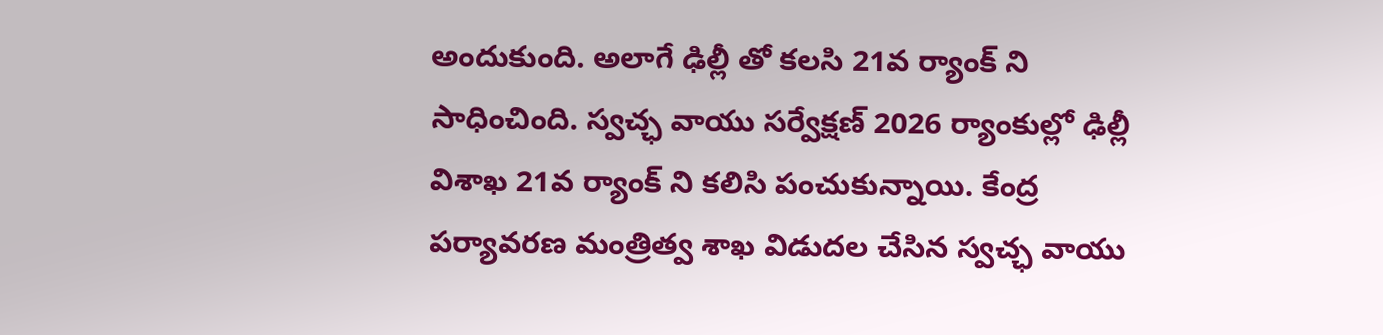అందుకుంది. అలాగే ఢిల్లీ తో కలసి 21వ ర్యాంక్ ని సాధించింది. స్వచ్ఛ వాయు సర్వేక్షణ్ 2026 ర్యాంకుల్లో ఢిల్లీ విశాఖ 21వ ర్యాంక్ ని కలిసి పంచుకున్నాయి. కేంద్ర పర్యావరణ మంత్రిత్వ శాఖ విడుదల చేసిన స్వచ్ఛ వాయు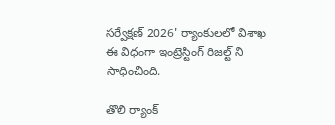సర్వేక్షణ్ 2026' ర్యాంకులలో విశాఖ ఈ విధంగా ఇంట్రెస్టింగ్ రిజల్ట్ ని సాధించింది.

తొలి ర్యాంక్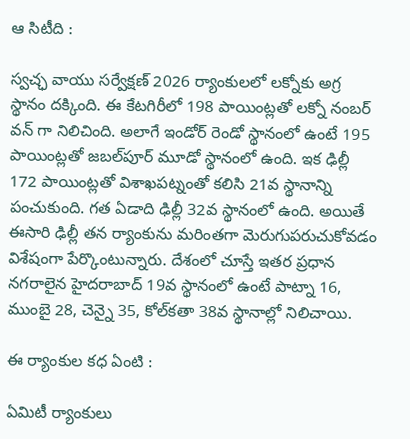ఆ సిటీది :

స్వచ్ఛ వాయు సర్వేక్షణ్ 2026 ర్యాంకులలో లక్నోకు అగ్ర స్థానం దక్కింది. ఈ కేటగిరీలో 198 పాయింట్లతో లక్నో నంబర్ వన్ గా నిలిచింది. అలాగే ఇండోర్ రెండో స్థానంలో ఉంటే 195 పాయింట్లతో జబల్‌పూర్ మూడో స్థానంలో ఉంది. ఇక ఢిల్లీ 172 పాయింట్లతో విశాఖపట్నంతో కలిసి 21వ స్థానాన్ని పంచుకుంది. గత ఏడాది ఢిల్లీ 32వ స్థానంలో ఉంది. అయితే ఈసారి ఢిల్లీ తన ర్యాంకును మరింతగా మెరుగుపరుచుకోవడం విశేషంగా పేర్కొంటున్నారు. దేశంలో చూస్తే ఇతర ప్రధాన నగరాలైన హైదరాబాద్ 19వ స్థానంలో ఉంటే పాట్నా 16, ముంబై 28, చెన్నై 35, కోల్‌కతా 38వ స్థానాల్లో నిలిచాయి.

ఈ ర్యాంకుల కధ ఏంటి :

ఏమిటీ ర్యాంకులు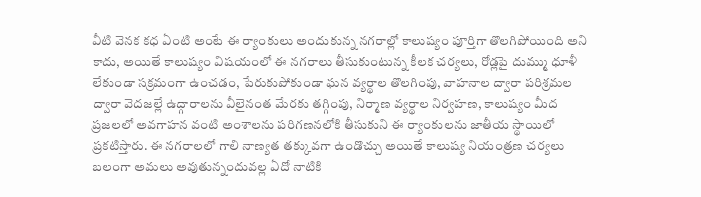వీటి వెనక కధ ఏంటి అంటే ఈ ర్యాంకులు అందుకున్న నగరాల్లో కాలుష్యం పూర్తిగా తొలగిపోయింది అని కాదు, అయితే కాలుష్యం విషయంలో ఈ నగరాలు తీసుకుంటున్న కీలక చర్యలు, రోడ్లపై దుమ్ము ధూళీ లేకుండా సక్రమంగా ఉంచడం, పేరుకుపోకుండా ఘన వ్యర్థాల తొలగింపు, వాహనాల ద్వారా పరిశ్రమల ద్వారా వెదజల్లే ఉద్గారాలను వీలైనంత మేరకు తగ్గింపు, నిర్మాణ వ్యర్థాల నిర్వహణ, కాలుష్యం మీద ప్రజలలో అవగాహన వంటి అంశాలను పరిగణనలోకి తీసుకుని ఈ ర్యాంకులను జాతీయ స్థాయిలో ప్రకటిస్తారు. ఈ నగరాలలో గాలి నాణ్యత తక్కువగా ఉండొచ్చు అయితే కాలుష్య నియంత్రణ చర్యలు బలంగా అమలు అవుతున్నందువల్ల ఏదో నాటికి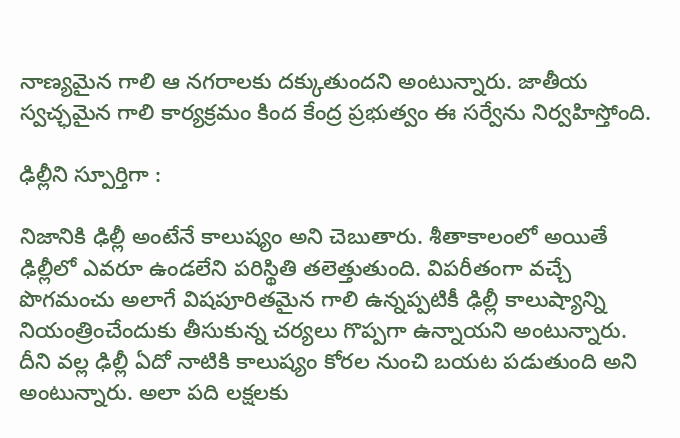నాణ్యమైన గాలి ఆ నగరాలకు దక్కుతుందని అంటున్నారు. జాతీయ స్వచ్ఛమైన గాలి కార్యక్రమం కింద కేంద్ర ప్రభుత్వం ఈ సర్వేను నిర్వహిస్తోంది.

ఢిల్లీని స్పూర్తిగా :

నిజానికి ఢిల్లీ అంటేనే కాలుష్యం అని చెబుతారు. శీతాకాలంలో అయితే ఢిల్లీలో ఎవరూ ఉండలేని పరిస్థితి తలెత్తుతుంది. విపరీతంగా వచ్చే పొగమంచు అలాగే విషపూరితమైన గాలి ఉన్నప్పటికీ ఢిల్లీ కాలుష్యాన్ని నియంత్రించేందుకు తీసుకున్న చర్యలు గొప్పగా ఉన్నాయని అంటున్నారు. దీని వల్ల ఢిల్లీ ఏదో నాటికి కాలుష్యం కోరల నుంచి బయట పడుతుంది అని అంటున్నారు. అలా పది లక్షలకు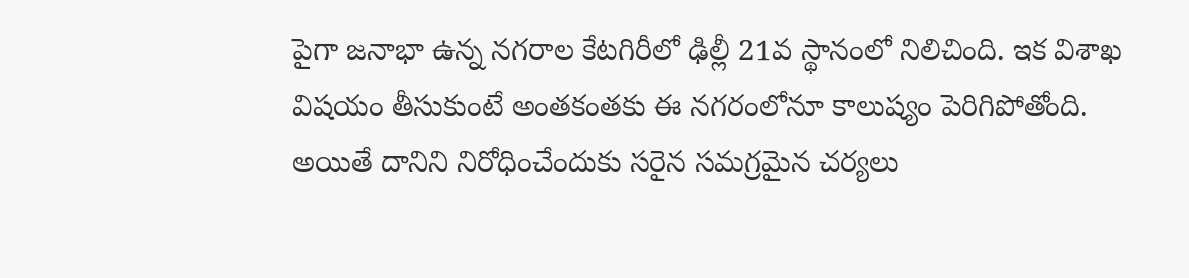పైగా జనాభా ఉన్న నగరాల కేటగిరీలో ఢిల్లీ 21వ స్థానంలో నిలిచింది. ఇక విశాఖ విషయం తీసుకుంటే అంతకంతకు ఈ నగరంలోనూ కాలుష్యం పెరిగిపోతోంది. అయితే దానిని నిరోధించేందుకు సరైన సమగ్రమైన చర్యలు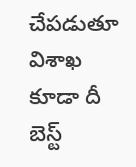చేపడుతూ విశాఖ కూడా దీ బెస్ట్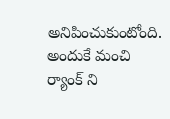అనిపించుకుంటోంది. అందుకే మంచి ర్యాంక్ ని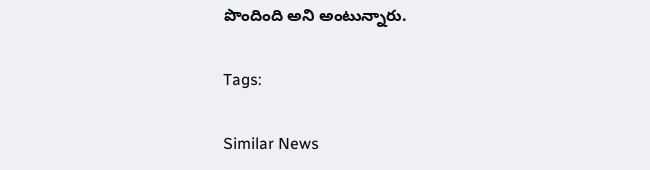పొందింది అని అంటున్నారు.

Tags:

Similar News